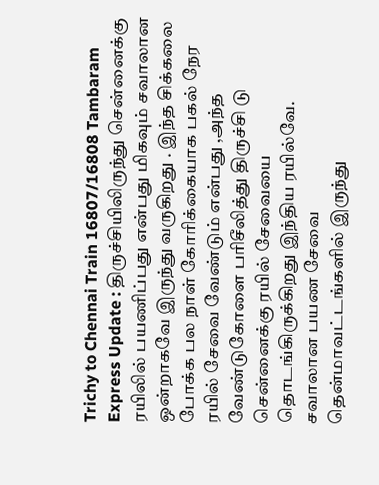Trichy to Chennai Train 16807/16808 Tambaram Express Update : திருச்சியிலிருந்து சென்னைக்கு ரயிலில் பயணிப்பது என்பது மிகவும் சவாலான ஒன்றாகவே இருந்து வருகிறது . இந்த சிக்கலை போக்க பல நாள் கோரிக்கையாக பகல் நேர ரயில் சேவை வேண்டும் என்பது ,அந்த வேண்டுகோளை பரிசீலித்து திருச்சி டு சென்னைக்கு ரயில் சேவையை தொடங்கிருக்கிறது இந்திய ரயில்வே.
சவாலான பயண சேவை
தென்மாவட்டங்களில் இருந்து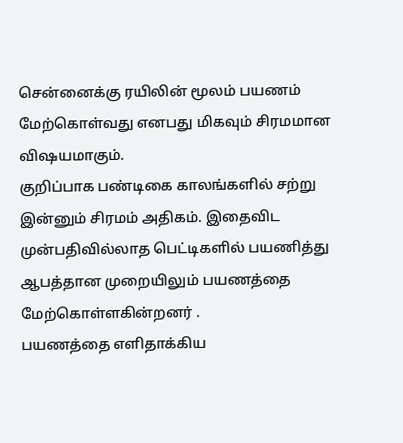சென்னைக்கு ரயிலின் மூலம் பயணம் மேற்கொள்வது எனபது மிகவும் சிரமமான விஷயமாகும்.
குறிப்பாக பண்டிகை காலங்களில் சற்று இன்னும் சிரமம் அதிகம். இதைவிட முன்பதிவில்லாத பெட்டிகளில் பயணித்து ஆபத்தான முறையிலும் பயணத்தை மேற்கொள்ளகின்றனர் .
பயணத்தை எளிதாக்கிய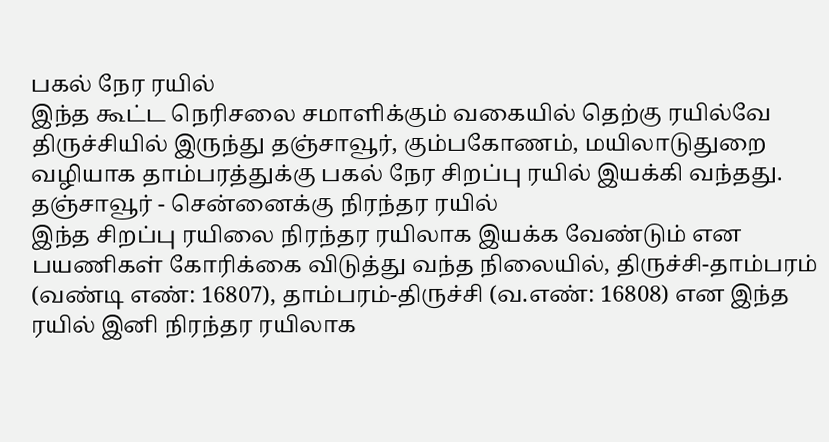பகல் நேர ரயில்
இந்த கூட்ட நெரிசலை சமாளிக்கும் வகையில் தெற்கு ரயில்வே திருச்சியில் இருந்து தஞ்சாவூர், கும்பகோணம், மயிலாடுதுறை வழியாக தாம்பரத்துக்கு பகல் நேர சிறப்பு ரயில் இயக்கி வந்தது.
தஞ்சாவூர் - சென்னைக்கு நிரந்தர ரயில்
இந்த சிறப்பு ரயிலை நிரந்தர ரயிலாக இயக்க வேண்டும் என பயணிகள் கோரிக்கை விடுத்து வந்த நிலையில், திருச்சி-தாம்பரம் (வண்டி எண்: 16807), தாம்பரம்-திருச்சி (வ.எண்: 16808) என இந்த ரயில் இனி நிரந்தர ரயிலாக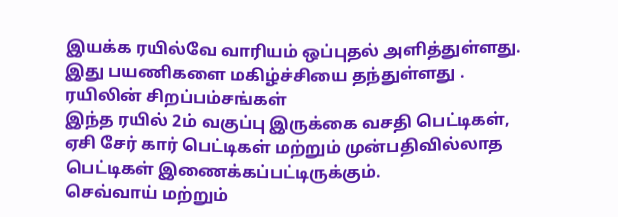இயக்க ரயில்வே வாரியம் ஒப்புதல் அளித்துள்ளது. இது பயணிகளை மகிழ்ச்சியை தந்துள்ளது .
ரயிலின் சிறப்பம்சங்கள்
இந்த ரயில் 2ம் வகுப்பு இருக்கை வசதி பெட்டிகள், ஏசி சேர் கார் பெட்டிகள் மற்றும் முன்பதிவில்லாத பெட்டிகள் இணைக்கப்பட்டிருக்கும்.
செவ்வாய் மற்றும்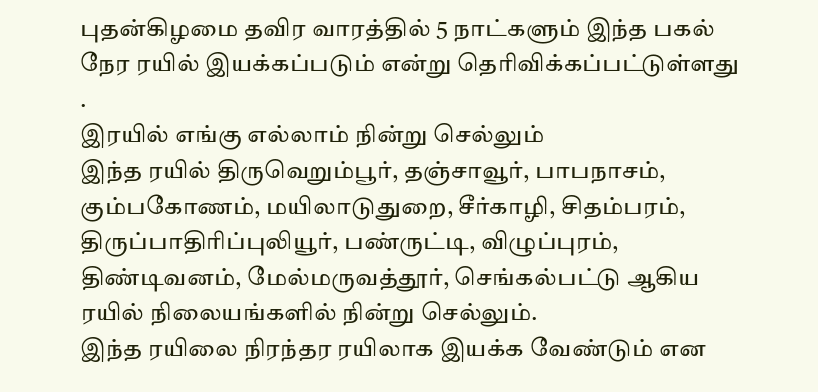புதன்கிழமை தவிர வாரத்தில் 5 நாட்களும் இந்த பகல் நேர ரயில் இயக்கப்படும் என்று தெரிவிக்கப்பட்டுள்ளது .
இரயில் எங்கு எல்லாம் நின்று செல்லும்
இந்த ரயில் திருவெறும்பூர், தஞ்சாவூர், பாபநாசம், கும்பகோணம், மயிலாடுதுறை, சீர்காழி, சிதம்பரம், திருப்பாதிரிப்புலியூர், பண்ருட்டி, விழுப்புரம், திண்டிவனம், மேல்மருவத்தூர், செங்கல்பட்டு ஆகிய ரயில் நிலையங்களில் நின்று செல்லும்.
இந்த ரயிலை நிரந்தர ரயிலாக இயக்க வேண்டும் என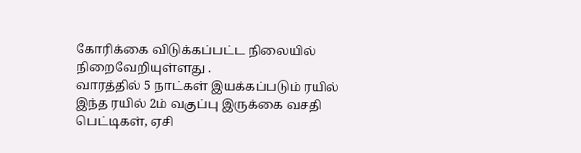கோரிக்கை விடுக்கப்பட்ட நிலையில் நிறைவேறியுள்ளது .
வாரத்தில் 5 நாட்கள் இயக்கப்படும் ரயில்
இந்த ரயில் 2ம் வகுப்பு இருக்கை வசதி பெட்டிகள், ஏசி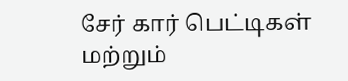சேர் கார் பெட்டிகள் மற்றும்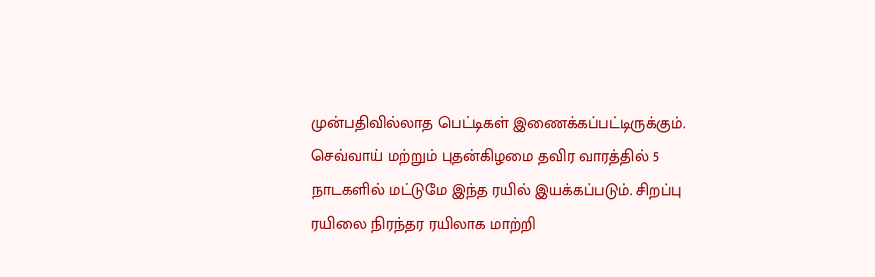முன்பதிவில்லாத பெட்டிகள் இணைக்கப்பட்டிருக்கும்.
செவ்வாய் மற்றும் புதன்கிழமை தவிர வாரத்தில் 5 நாடகளில் மட்டுமே இந்த ரயில் இயக்கப்படும். சிறப்பு ரயிலை நிரந்தர ரயிலாக மாற்றி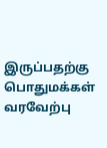இருப்பதற்கு பொதுமக்கள் வரவேற்பு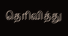தெரிவித்து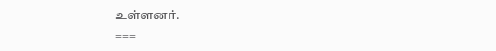உள்ளனர்.
===